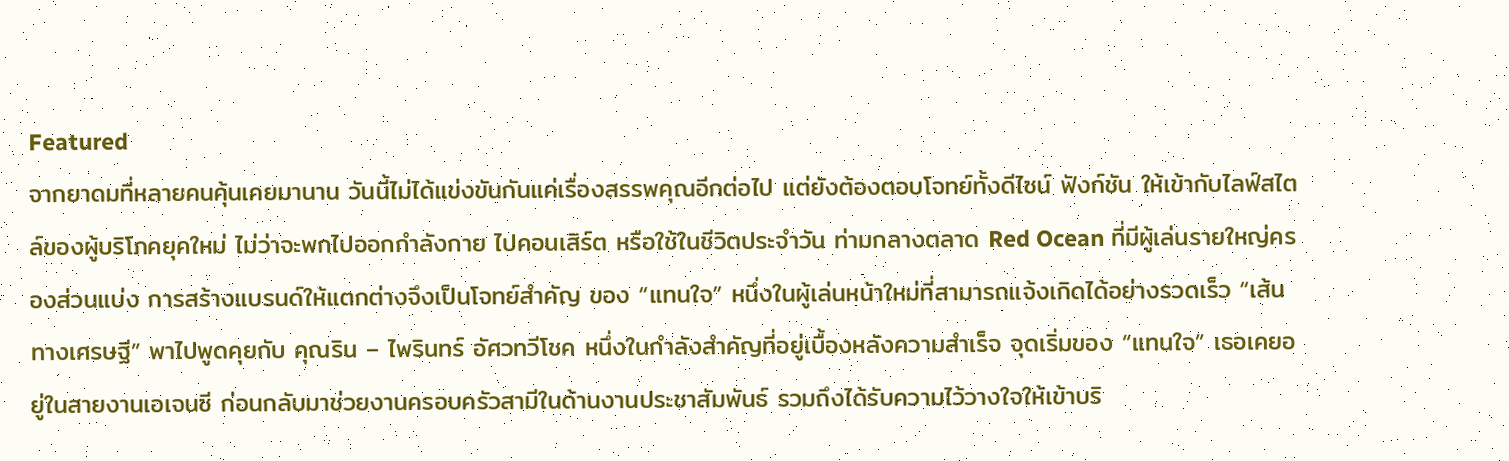Featured
จากยาดมที่หลายคนคุ้นเคยมานาน วันนี้ไม่ได้แข่งขันกันแค่เรื่องสรรพคุณอีกต่อไป แต่ยังต้องตอบโจทย์ทั้งดีไซน์ ฟังก์ชัน ให้เข้ากับไลฟ์สไตล์ของผู้บริโภคยุคใหม่ ไม่ว่าจะพกไปออกกำลังกาย ไปคอนเสิร์ต หรือใช้ในชีวิตประจำวัน ท่ามกลางตลาด Red Ocean ที่มีผู้เล่นรายใหญ่ครองส่วนแบ่ง การสร้างแบรนด์ให้แตกต่างจึงเป็นโจทย์สำคัญ ของ “แทนใจ” หนึ่งในผู้เล่นหน้าใหม่ที่สามารถแจ้งเกิดได้อย่างรวดเร็ว “เส้นทางเศรษฐี” พาไปพูดคุยกับ คุณริน – ไพรินทร์ อัศวทวีโชค หนึ่งในกำลังสำคัญที่อยู่เบื้องหลังความสำเร็จ จุดเริ่มของ “แทนใจ” เธอเคยอยู่ในสายงานเอเจนซี ก่อนกลับมาช่วยงานครอบครัวสามีในด้านงานประชาสัมพันธ์ รวมถึงได้รับความไว้วางใจให้เข้าบริ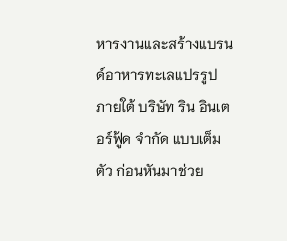หารงานและสร้างแบรนด์อาหารทะเลแปรรูป ภายใต้ บริษัท ริน อินเตอร์ฟู้ด จำกัด แบบเต็มตัว ก่อนหันมาช่วย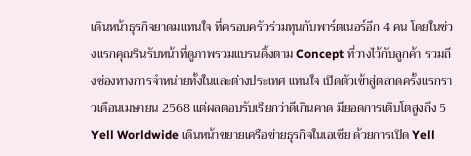เดินหน้าธุรกิจยาดมแทนใจ ที่ครอบครัวร่วมทุนกับพาร์ตเนอร์อีก 4 คน โดยในช่วงแรกคุณรินรับหน้าที่ดูภาพรวมแบรนดิ้งตาม Concept ที่วางไว้กับลูกค้า รวมถึงช่องทางการจำหน่ายทั้งในและต่างประเทศ แทนใจ เปิดตัวเข้าสู่ตลาดครั้งแรกราวเดือนเมษายน 2568 แต่ผลตอบรับเรียกว่าดีเกินคาด มียอดการเติบโตสูงถึง 5
Yell Worldwide เดินหน้าขยายเครือข่ายธุรกิจในเอเชีย ด้วยการเปิด Yell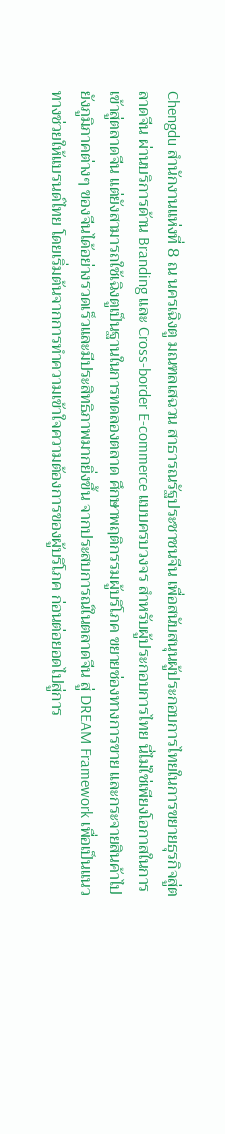Chengdu สำนักงานแห่งที่ 8 ณ นครเฉิงตู มณฑลเสฉวน สาธารณรัฐประชาชนจีน เพื่อสนับสนุนผู้ประกอบการไทยในการขยายธุรกิจสู่ตลาดจีน ผ่านบริการด้าน Branding และ Cross-border E-commerce แบบครบวงจร สำหรับผู้ประกอบการไทย นี่ไม่ใช่เพียงโอกาสในการเข้าสู่ตลาดจีน แต่ยังสามารถใช้เฉิงตูเป็นฐานในการทดลองตลาด ศึกษาพฤติกรรมผู้บริโภค ขยายช่องทางการขาย และกระจายสินค้าไปยังภูมิภาคต่างๆ ของจีนได้อย่างรวดเร็วและมีประสิทธิภาพมากยิ่งขึ้น จากประสบการณ์ในตลาดจีน สู่ DREAM Framework เพื่อเป็นแนวทางช่วยให้แบรนด์ไทย โดยเริ่มต้นจากการทำความเข้าใจความต้องการของผู้บริโภค ก่อนต่อยอดไปสู่การ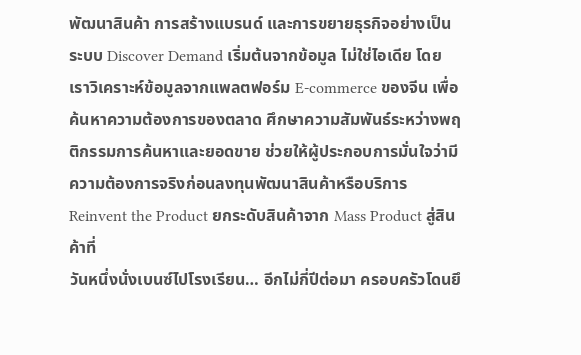พัฒนาสินค้า การสร้างแบรนด์ และการขยายธุรกิจอย่างเป็นระบบ Discover Demand เริ่มต้นจากข้อมูล ไม่ใช่ไอเดีย โดยเราวิเคราะห์ข้อมูลจากแพลตฟอร์ม E-commerce ของจีน เพื่อค้นหาความต้องการของตลาด ศึกษาความสัมพันธ์ระหว่างพฤติกรรมการค้นหาและยอดขาย ช่วยให้ผู้ประกอบการมั่นใจว่ามีความต้องการจริงก่อนลงทุนพัฒนาสินค้าหรือบริการ Reinvent the Product ยกระดับสินค้าจาก Mass Product สู่สินค้าที่
วันหนึ่งนั่งเบนซ์ไปโรงเรียน… อีกไม่กี่ปีต่อมา ครอบครัวโดนยึ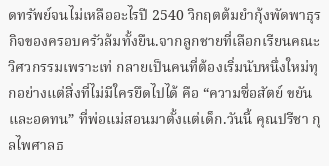ดทรัพย์จนไม่เหลืออะไรปี 2540 วิกฤตต้มยำกุ้งพัดพาธุรกิจของครอบครัวล้มทั้งยืน.จากลูกชายที่เลือกเรียนคณะวิศวกรรมเพราะเท่ กลายเป็นคนที่ต้องเริ่มนับหนึ่งใหม่ทุกอย่างแต่สิ่งที่ไม่มีใครยึดไปได้ คือ “ความซื่อสัตย์ ขยัน และอดทน” ที่พ่อแม่สอนมาตั้งแต่เด็ก.วันนี้ คุณปรีชา กุลไพศาลธ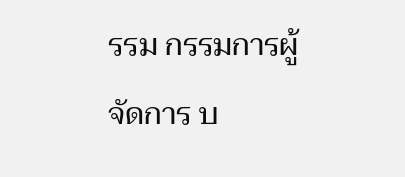รรม กรรมการผู้จัดการ บ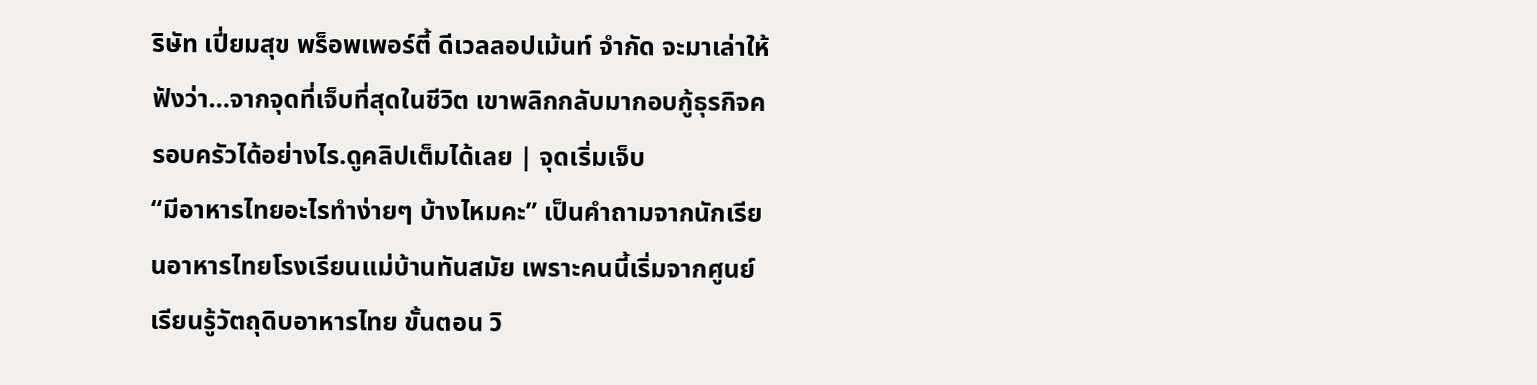ริษัท เปี่ยมสุข พร็อพเพอร์ตี้ ดีเวลลอปเม้นท์ จำกัด จะมาเล่าให้ฟังว่า…จากจุดที่เจ็บที่สุดในชีวิต เขาพลิกกลับมากอบกู้ธุรกิจครอบครัวได้อย่างไร.ดูคลิปเต็มได้เลย | จุดเริ่มเจ็บ
“มีอาหารไทยอะไรทำง่ายๆ บ้างไหมคะ” เป็นคำถามจากนักเรียนอาหารไทยโรงเรียนแม่บ้านทันสมัย เพราะคนนี้เริ่มจากศูนย์เรียนรู้วัตถุดิบอาหารไทย ขั้นตอน วิ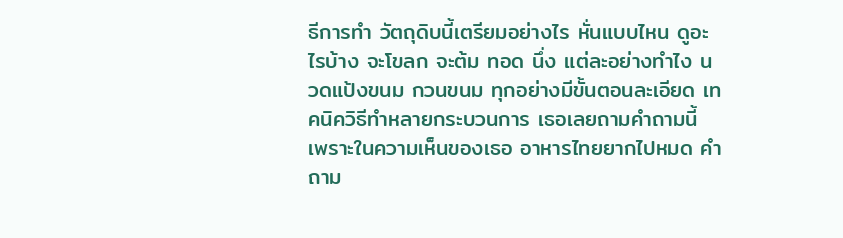ธีการทำ วัตถุดิบนี้เตรียมอย่างไร หั่นแบบไหน ดูอะไรบ้าง จะโขลก จะต้ม ทอด นึ่ง แต่ละอย่างทำไง นวดแป้งขนม กวนขนม ทุกอย่างมีขั้นตอนละเอียด เทคนิควิธีทำหลายกระบวนการ เธอเลยถามคำถามนี้ เพราะในความเห็นของเธอ อาหารไทยยากไปหมด คำถาม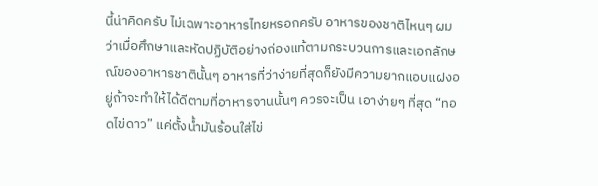นี้น่าคิดครับ ไม่เฉพาะอาหารไทยหรอกครับ อาหารของชาติไหนๆ ผมว่าเมื่อศึกษาและหัดปฏิบัติอย่างถ่องแท้ตามกระบวนการและเอกลักษณ์ของอาหารชาตินั้นๆ อาหารที่ว่าง่ายที่สุดก็ยังมีความยากแอบแฝงอยู่ถ้าจะทำให้ได้ดีตามที่อาหารจานนั้นๆ ควรจะเป็น เอาง่ายๆ ที่สุด “ทอดไข่ดาว” แค่ตั้งน้ำมันร้อนใส่ไข่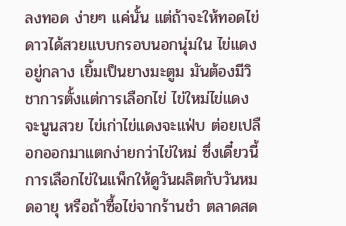ลงทอด ง่ายๆ แค่นั้น แต่ถ้าจะให้ทอดไข่ดาวได้สวยแบบกรอบนอกนุ่มใน ไข่แดงอยู่กลาง เยิ้มเป็นยางมะตูม มันต้องมีวิชาการตั้งแต่การเลือกไข่ ไข่ใหม่ไข่แดงจะนูนสวย ไข่เก่าไข่แดงจะแฟ่บ ต่อยเปลือกออกมาแตกง่ายกว่าไข่ใหม่ ซึ่งเดี๋ยวนี้การเลือกไข่ในแพ็กให้ดูวันผลิตกับวันหมดอายุ หรือถ้าซื้อไข่จากร้านชำ ตลาดสด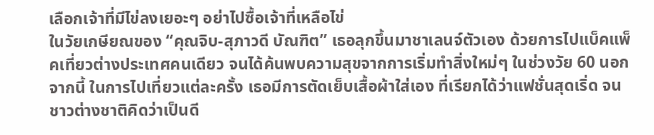เลือกเจ้าที่มีไข่ลงเยอะๆ อย่าไปซื้อเจ้าที่เหลือไข่
ในวัยเกษียณของ “คุณจิบ-สุภาวดี บัณฑิต” เธอลุกขึ้นมาชาเลนจ์ตัวเอง ด้วยการไปแบ็คแพ็คเที่ยวต่างประเทศคนเดียว จนได้ค้นพบความสุขจากการเริ่มทำสิ่งใหม่ๆ ในช่วงวัย 60 นอกจากนี้ ในการไปเที่ยวแต่ละครั้ง เธอมีการตัดเย็บเสื้อผ้าใส่เอง ที่เรียกได้ว่าแฟชั่นสุดเริ่ด จนชาวต่างชาติคิดว่าเป็นดี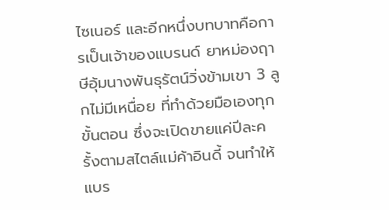ไซเนอร์ และอีกหนึ่งบทบาทคือการเป็นเจ้าของแบรนด์ ยาหม่องฤาษีอุ้มนางพันธุรัตน์วิ่งข้ามเขา 3 ลูกไม่มีเหนื่อย ที่ทำด้วยมือเองทุกขั้นตอน ซึ่งจะเปิดขายแค่ปีละครั้งตามสไตล์แม่ค้าอินดี้ จนทำให้แบร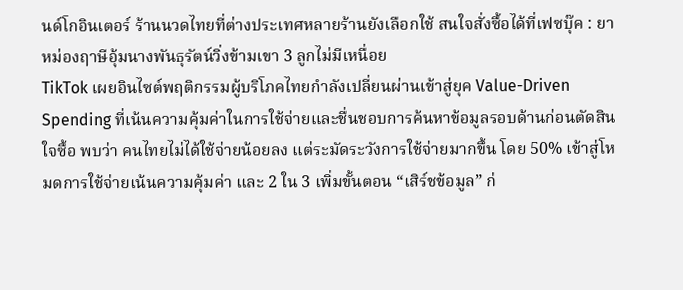นด์โกอินเตอร์ ร้านนวดไทยที่ต่างประเทศหลายร้านยังเลือกใช้ สนใจสั่งซื้อได้ที่เฟซบุ๊ค : ยาหม่องฤาษีอุ้มนางพันธุรัตน์วิ่งข้ามเขา 3 ลูกไม่มีเหนื่อย
TikTok เผยอินไซต์พฤติกรรมผู้บริโภคไทยกำลังเปลี่ยนผ่านเข้าสู่ยุค Value-Driven Spending ที่เน้นความคุ้มค่าในการใช้จ่ายและชื่นชอบการค้นหาข้อมูลรอบด้านก่อนตัดสินใจซื้อ พบว่า คนไทยไม่ได้ใช้จ่ายน้อยลง แต่ระมัดระวังการใช้จ่ายมากขึ้น โดย 50% เข้าสู่โหมดการใช้จ่ายเน้นความคุ้มค่า และ 2 ใน 3 เพิ่มขั้นตอน “เสิร์ชข้อมูล” ก่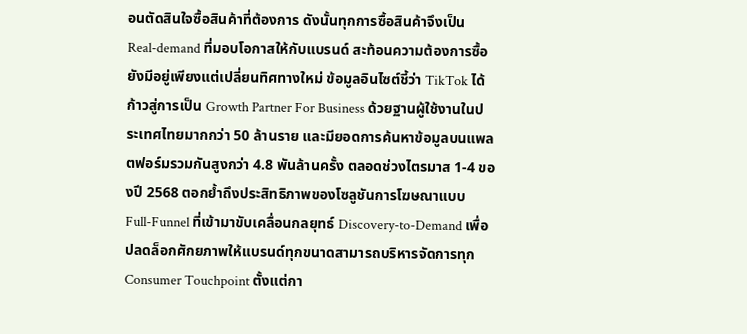อนตัดสินใจซื้อสินค้าที่ต้องการ ดังนั้นทุกการซื้อสินค้าจึงเป็น Real-demand ที่มอบโอกาสให้กับแบรนด์ สะท้อนความต้องการซื้อยังมีอยู่เพียงแต่เปลี่ยนทิศทางใหม่ ข้อมูลอินไซต์ชี้ว่า TikTok ได้ก้าวสู่การเป็น Growth Partner For Business ด้วยฐานผู้ใช้งานในประเทศไทยมากกว่า 50 ล้านราย และมียอดการค้นหาข้อมูลบนแพลตฟอร์มรวมกันสูงกว่า 4.8 พันล้านครั้ง ตลอดช่วงไตรมาส 1-4 ของปี 2568 ตอกย้ำถึงประสิทธิภาพของโซลูชันการโฆษณาแบบ Full-Funnel ที่เข้ามาขับเคลื่อนกลยุทธ์ Discovery-to-Demand เพื่อปลดล็อกศักยภาพให้แบรนด์ทุกขนาดสามารถบริหารจัดการทุก Consumer Touchpoint ตั้งแต่กา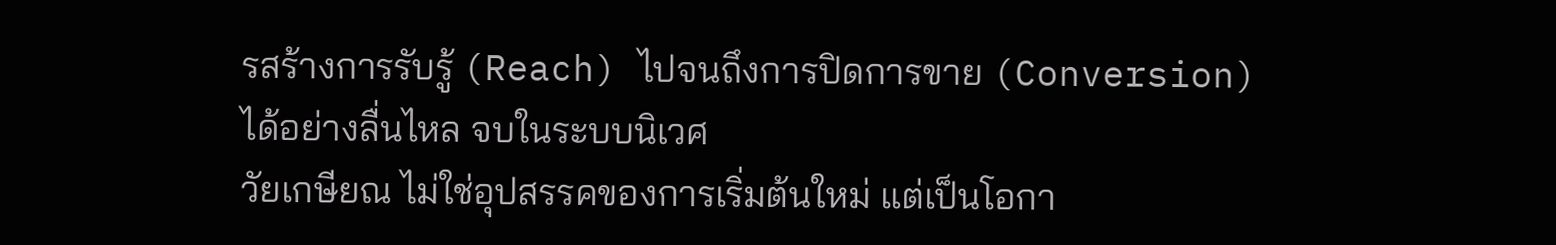รสร้างการรับรู้ (Reach) ไปจนถึงการปิดการขาย (Conversion) ได้อย่างลื่นไหล จบในระบบนิเวศ
วัยเกษียณ ไม่ใช่อุปสรรคของการเริ่มต้นใหม่ แต่เป็นโอกา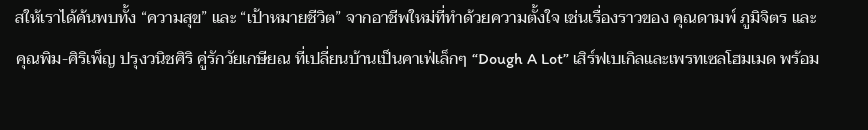สให้เราได้ค้นพบทั้ง “ความสุข” และ “เป้าหมายชีวิต” จากอาชีพใหม่ที่ทำด้วยความตั้งใจ เช่นเรื่องราวของ คุณดามพ์ ภูมิจิตร และ คุณพิม-ศิริเพ็ญ ปรุงวนิชศิริ คู่รักวัยเกษียณ ที่เปลี่ยนบ้านเป็นคาเฟ่เล็กๆ “Dough A Lot” เสิร์ฟเบเกิลและเพรทเซลโฮมเมด พร้อม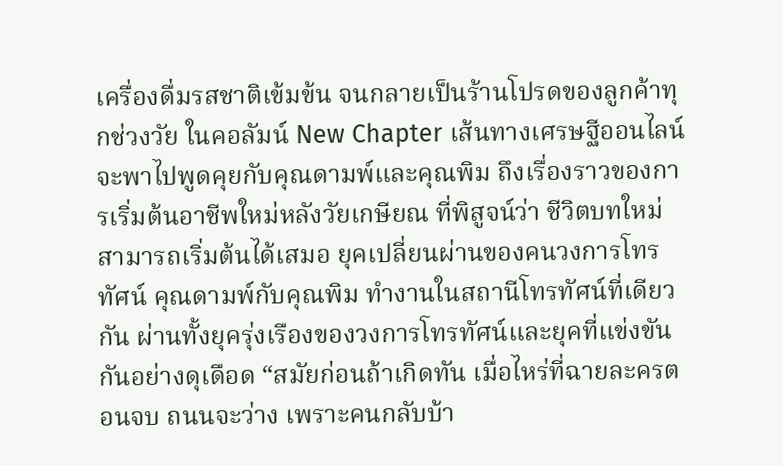เครื่องดื่มรสชาติเข้มข้น จนกลายเป็นร้านโปรดของลูกค้าทุกช่วงวัย ในคอลัมน์ New Chapter เส้นทางเศรษฐีออนไลน์ จะพาไปพูดคุยกับคุณดามพ์และคุณพิม ถึงเรื่องราวของการเริ่มต้นอาชีพใหม่หลังวัยเกษียณ ที่พิสูจน์ว่า ชีวิตบทใหม่สามารถเริ่มต้นได้เสมอ ยุคเปลี่ยนผ่านของคนวงการโทรทัศน์ คุณดามพ์กับคุณพิม ทำงานในสถานีโทรทัศน์ที่เดียวกัน ผ่านทั้งยุครุ่งเรืองของวงการโทรทัศน์และยุคที่แข่งขันกันอย่างดุเดือด “สมัยก่อนถ้าเกิดทัน เมื่อไหร่ที่ฉายละครตอนจบ ถนนจะว่าง เพราะคนกลับบ้า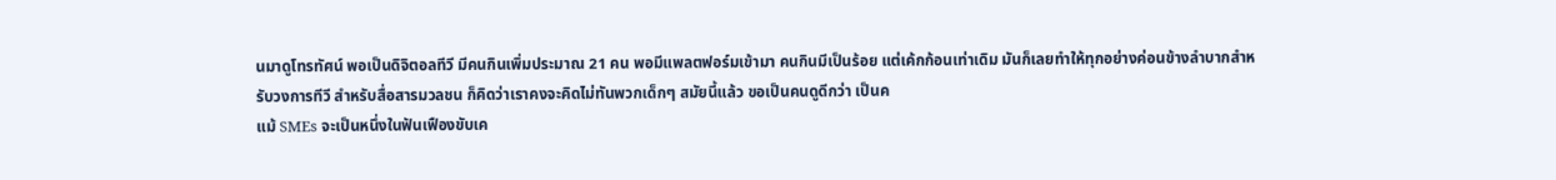นมาดูโทรทัศน์ พอเป็นดิจิตอลทีวี มีคนกินเพิ่มประมาณ 21 คน พอมีแพลตฟอร์มเข้ามา คนกินมีเป็นร้อย แต่เค้กก้อนเท่าเดิม มันก็เลยทำให้ทุกอย่างค่อนข้างลำบากสำหรับวงการทีวี สำหรับสื่อสารมวลชน ก็คิดว่าเราคงจะคิดไม่ทันพวกเด็กๆ สมัยนี้แล้ว ขอเป็นคนดูดีกว่า เป็นค
แม้ SMEs จะเป็นหนึ่งในฟันเฟืองขับเค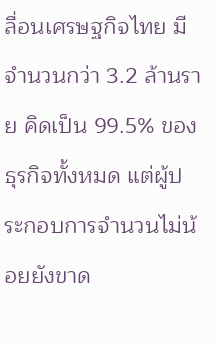ลื่อนเศรษฐกิจไทย มีจำนวนกว่า 3.2 ล้านราย คิดเป็น 99.5% ของธุรกิจทั้งหมด แต่ผู้ประกอบการจำนวนไม่น้อยยังขาด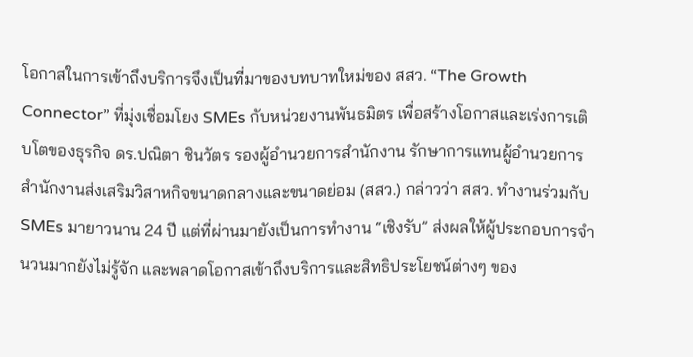โอกาสในการเข้าถึงบริการจึงเป็นที่มาของบทบาทใหม่ของ สสว. “The Growth Connector” ที่มุ่งเชื่อมโยง SMEs กับหน่วยงานพันธมิตร เพื่อสร้างโอกาสและเร่งการเติบโตของธุรกิจ ดร.ปณิตา ชินวัตร รองผู้อำนวยการสำนักงาน รักษาการแทนผู้อำนวยการ สำนักงานส่งเสริมวิสาหกิจขนาดกลางและขนาดย่อม (สสว.) กล่าวว่า สสว. ทำงานร่วมกับ SMEs มายาวนาน 24 ปี แต่ที่ผ่านมายังเป็นการทำงาน “เชิงรับ” ส่งผลให้ผู้ประกอบการจำนวนมากยังไม่รู้จัก และพลาดโอกาสเข้าถึงบริการและสิทธิประโยชน์ต่างๆ ของ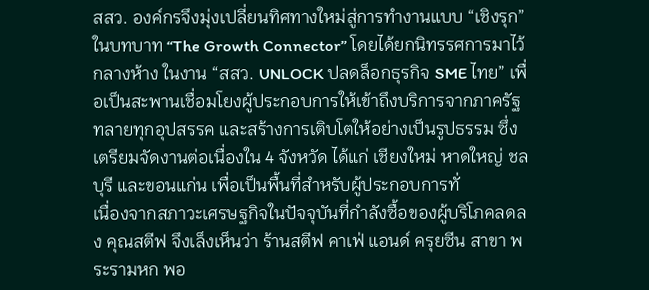สสว. องค์กรจึงมุ่งเปลี่ยนทิศทางใหม่สู่การทำงานแบบ “เชิงรุก” ในบทบาท “The Growth Connector” โดยได้ยกนิทรรศการมาไว้กลางห้าง ในงาน “สสว. UNLOCK ปลดล็อกธุรกิจ SME ไทย” เพื่อเป็นสะพานเชื่อมโยงผู้ประกอบการให้เข้าถึงบริการจากภาครัฐ ทลายทุกอุปสรรค และสร้างการเติบโตให้อย่างเป็นรูปธรรม ซึ่งเตรียมจัดงานต่อเนื่องใน 4 จังหวัด ได้แก่ เชียงใหม่ หาดใหญ่ ชลบุรี และขอนแก่น เพื่อเป็นพื้นที่สำหรับผู้ประกอบการทั่
เนื่องจากสภาวะเศรษฐกิจในปัจจุบันที่กำลังซื้อของผู้บริโภคลดลง คุณสตีฟ จึงเล็งเห็นว่า ร้านสตีฟ คาเฟ่ แอนด์ ครุยซีน สาขา พระรามหก พอ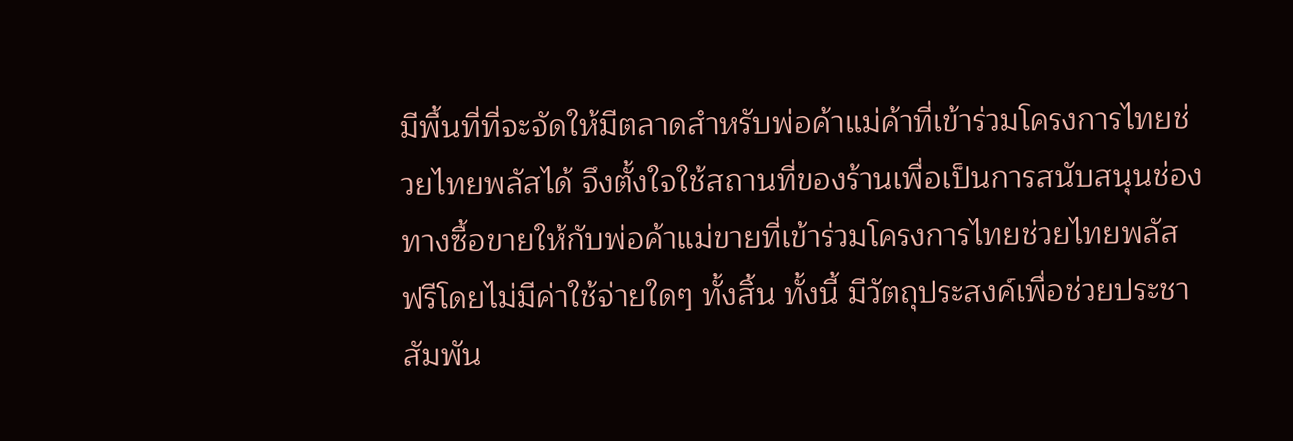มีพื้นที่ที่จะจัดให้มีตลาดสำหรับพ่อค้าแม่ค้าที่เข้าร่วมโครงการไทยช่วยไทยพลัสได้ จึงตั้งใจใช้สถานที่ของร้านเพื่อเป็นการสนับสนุนช่องทางซื้อขายให้กับพ่อค้าแม่ขายที่เข้าร่วมโครงการไทยช่วยไทยพลัส ฟรีโดยไม่มีค่าใช้จ่ายใดๆ ทั้งสิ้น ทั้งนี้ มีวัตถุประสงค์เพื่อช่วยประชาสัมพัน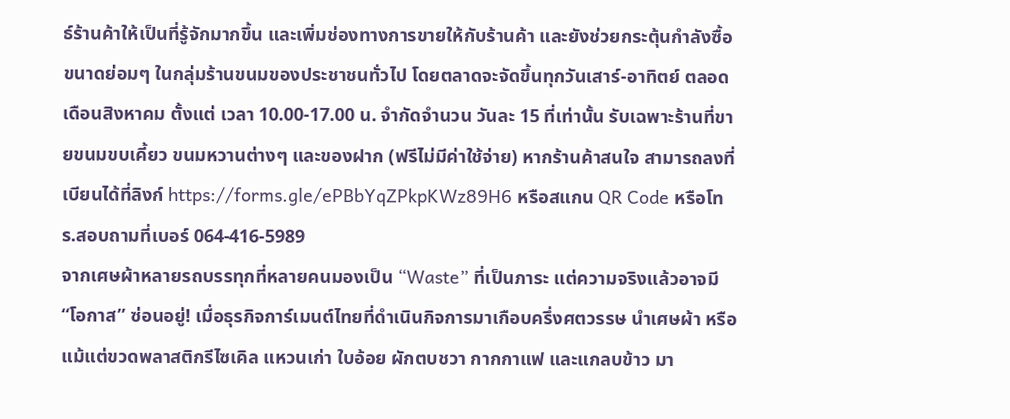ธ์ร้านค้าให้เป็นที่รู้จักมากขึ้น และเพิ่มช่องทางการขายให้กับร้านค้า และยังช่วยกระตุ้นกำลังซื้อขนาดย่อมๆ ในกลุ่มร้านขนมของประชาชนทั่วไป โดยตลาดจะจัดขึ้นทุกวันเสาร์-อาทิตย์ ตลอดเดือนสิงหาคม ตั้งแต่ เวลา 10.00-17.00 น. จำกัดจำนวน วันละ 15 ที่เท่านั้น รับเฉพาะร้านที่ขายขนมขบเคี้ยว ขนมหวานต่างๆ และของฝาก (ฟรีไม่มีค่าใช้จ่าย) หากร้านค้าสนใจ สามารถลงที่เบียนได้ที่ลิงก์ https://forms.gle/ePBbYqZPkpKWz89H6 หรือสแกน QR Code หรือโทร.สอบถามที่เบอร์ 064-416-5989
จากเศษผ้าหลายรถบรรทุกที่หลายคนมองเป็น “Waste” ที่เป็นภาระ แต่ความจริงแล้วอาจมี “โอกาส” ซ่อนอยู่! เมื่อธุรกิจการ์เมนต์ไทยที่ดำเนินกิจการมาเกือบครึ่งศตวรรษ นำเศษผ้า หรือแม้แต่ขวดพลาสติกรีไซเคิล แหวนเก่า ใบอ้อย ผักตบชวา กากกาแฟ และแกลบข้าว มา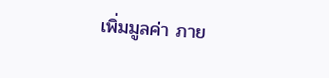เพิ่มมูลค่า ภาย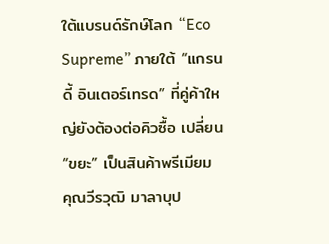ใต้แบรนด์รักษ์โลก “Eco Supreme” ภายใต้ “แกรนดี้ อินเตอร์เทรด” ที่คู่ค้าใหญ่ยังต้องต่อคิวซื้อ เปลี่ยน “ขยะ” เป็นสินค้าพรีเมียม คุณวีรวุฒิ มาลาบุป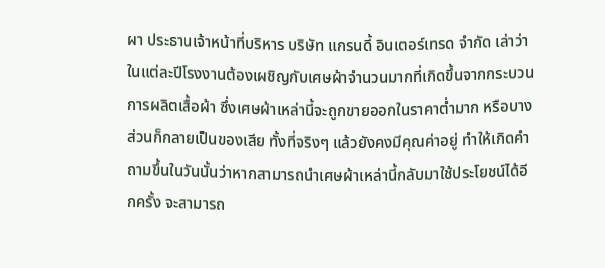ผา ประธานเจ้าหน้าที่บริหาร บริษัท แกรนดี้ อินเตอร์เทรด จำกัด เล่าว่า ในแต่ละปีโรงงานต้องเผชิญกับเศษผ้าจำนวนมากที่เกิดขึ้นจากกระบวนการผลิตเสื้อผ้า ซึ่งเศษผ้าเหล่านี้จะถูกขายออกในราคาต่ำมาก หรือบางส่วนก็กลายเป็นของเสีย ทั้งที่จริงๆ แล้วยังคงมีคุณค่าอยู่ ทำให้เกิดคำถามขึ้นในวันนั้นว่าหากสามารถนำเศษผ้าเหล่านี้กลับมาใช้ประโยชน์ได้อีกครั้ง จะสามารถ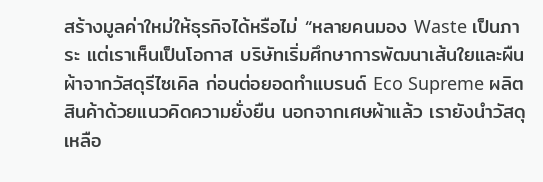สร้างมูลค่าใหม่ให้ธุรกิจได้หรือไม่ “หลายคนมอง Waste เป็นภาระ แต่เราเห็นเป็นโอกาส บริษัทเริ่มศึกษาการพัฒนาเส้นใยและผืนผ้าจากวัสดุรีไซเคิล ก่อนต่อยอดทำแบรนด์ Eco Supreme ผลิตสินค้าด้วยแนวคิดความยั่งยืน นอกจากเศษผ้าแล้ว เรายังนำวัสดุเหลือ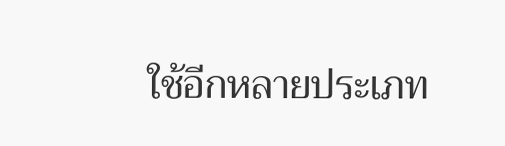ใช้อีกหลายประเภท